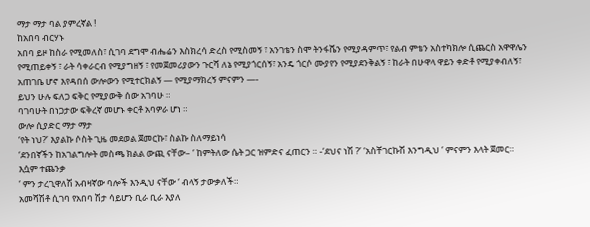ማታ ማታ ባል ያምረኛል !
ከአበባ ብርሃኑ
አበባ ይዞ ከስራ የሚመለስ፣ ሲገባ ደግሞ ብሔሬን እስክረሳ ድረስ የሚስመኝ ፣ አንገቴን ስሞ ትንፋሼን የሚያዳምጥ፣ የልብ ምቴን አስተካክሎ ሲጨርስ አዋዋሌን የሚጠይቀኝ ፣ ራት ሳቀራርብ የሚያግዘኝ ፣ የመጀመሪያውን ጉርሻ ለኔ የሚያጎርሰኝ፣ አንዴ ጎርሶ ሙያየን የሚያደንቅልኝ ፣ ከራት በሁዋላ ዋይን ቀድቶ የሚያቀብለኝ፣ አጠገቤ ሆኖ እየዳበሰ ውሎውን የሚተርክልኝ — የሚያማክረኝ ምናምን —-
ይህን ሁሉ ፍለጋ ፍቅር የሚያውቅ ሰው አገባሁ ።
ባገባሁት በነጋታው ፍቅረኛ መሆኑ ቀርቶ አባዎራ ሆነ ።
ውሎ ሲያድር ማታ ማታ
‘የት ነህ?’ እያልኩ ሶስት ጊዜ መደወል ጀመርኩ፣ ስልኩ ስለማይነሳ
‘ደንበኛችን ከአገልግሎት መስጫ ክልል ውጪ ናቸው– ‘ ከምትለው ሴት ጋር ዝምድና ፈጠርን ። -‘ደህና ነሽ ?’ ‘አስቸገርኩሽ እንግዲህ ‘ ምናምን እላት ጀመር።
እሷም ተጨንቃ
‘ ምን ታረጊዋለሽ አብዛኛው ባሎች እንዲህ ናቸው ‘ ብላኝ ታውቃለች።
አመሻሽቶ ሲገባ የአበባ ሽታ ሳይሆን ቢራ ቢራ እያለ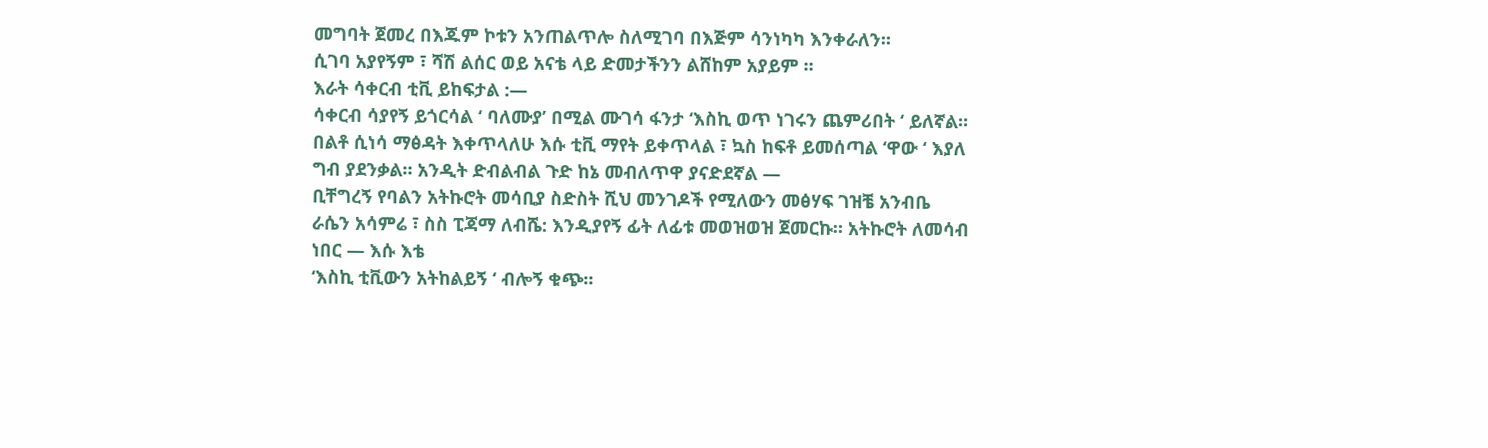መግባት ጀመረ በእጁም ኮቱን አንጠልጥሎ ስለሚገባ በእጅም ሳንነካካ እንቀራለን።
ሲገባ አያየኝም ፣ ሻሽ ልሰር ወይ አናቴ ላይ ድመታችንን ልሸከም አያይም ።
እራት ሳቀርብ ቲቪ ይከፍታል :—
ሳቀርብ ሳያየኝ ይጎርሳል ‘ ባለሙያ’ በሚል ሙገሳ ፋንታ ‘እስኪ ወጥ ነገሩን ጨምሪበት ‘ ይለኛል።
በልቶ ሲነሳ ማፅዳት እቀጥላለሁ እሱ ቲቪ ማየት ይቀጥላል ፣ ኳስ ከፍቶ ይመሰጣል ‘ዋው ‘ እያለ ግብ ያደንቃል። አንዲት ድብልብል ጉድ ከኔ መብለጥዋ ያናድደኛል —
ቢቸግረኝ የባልን አትኩሮት መሳቢያ ስድስት ሺህ መንገዶች የሚለውን መፅሃፍ ገዝቼ አንብቤ
ራሴን አሳምሬ ፣ ስስ ፒጃማ ለብሼ: እንዲያየኝ ፊት ለፊቱ መወዝወዝ ጀመርኩ። አትኩሮት ለመሳብ ነበር — እሱ እቴ
‘እስኪ ቲቪውን አትከልይኝ ‘ ብሎኝ ቁጭ።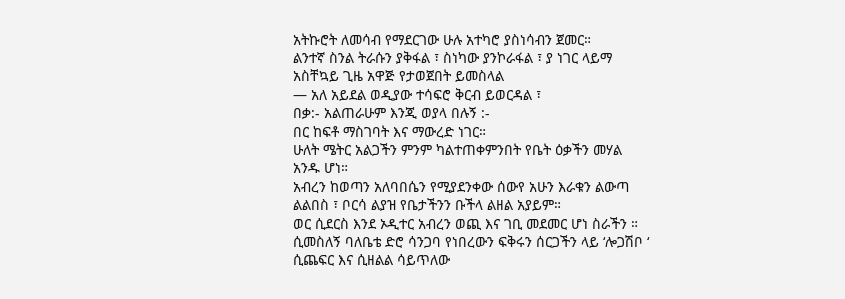አትኩሮት ለመሳብ የማደርገው ሁሉ አተካሮ ያስነሳብን ጀመር።
ልንተኛ ስንል ትራሱን ያቅፋል ፣ ስነካው ያንኮራፋል ፣ ያ ነገር ላይማ አስቸኳይ ጊዜ አዋጅ የታወጀበት ይመስላል
— አለ አይደል ወዲያው ተሳፍሮ ቅርብ ይወርዳል ፣
በቃ:- አልጠራሁም እንጂ ወያላ በሉኝ :-
በር ከፍቶ ማስገባት እና ማውረድ ነገር።
ሁለት ሜትር አልጋችን ምንም ካልተጠቀምንበት የቤት ዕቃችን መሃል አንዱ ሆነ።
አብረን ከወጣን አለባበሴን የሚያደንቀው ሰውየ አሁን እራቁን ልውጣ ልልበስ ፣ ቦርሳ ልያዝ የቤታችንን ቡችላ ልዘል አያይም።
ወር ሲደርስ እንደ ኦዲተር አብረን ወጪ እና ገቢ መደመር ሆነ ስራችን ።
ሲመስለኝ ባለቤቴ ድሮ ሳንጋባ የነበረውን ፍቅሩን ሰርጋችን ላይ ‘ሎጋሽቦ ‘ ሲጨፍር እና ሲዘልል ሳይጥለው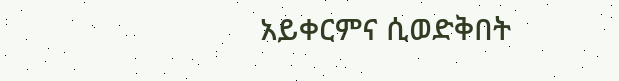አይቀርምና ሲወድቅበት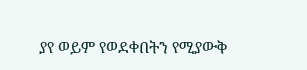ያየ ወይም የወደቀበትን የሚያውቅ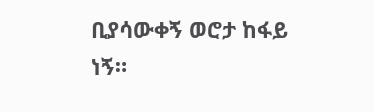ቢያሳውቀኝ ወሮታ ከፋይ ነኝ።